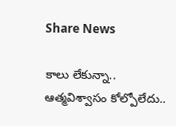Share News

కాలు లేకున్నా.. ఆత్మవిశ్వాసం కోల్పోలేదు..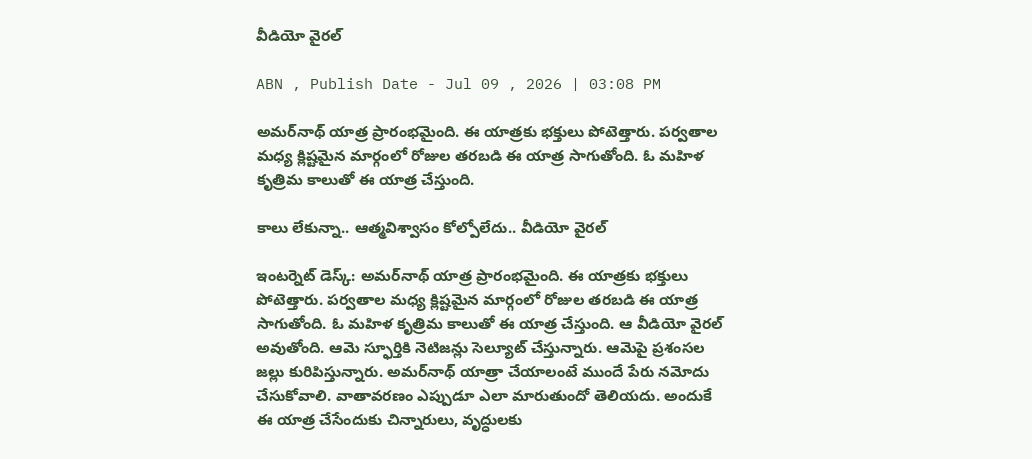వీడియో వైరల్

ABN , Publish Date - Jul 09 , 2026 | 03:08 PM

అమర్‌నాథ్ యాత్ర ప్రారంభమైంది. ఈ యాత్రకు భక్తులు పోటెత్తారు. పర్వతాల మధ్య క్లిష్టమైన మార్గంలో రోజుల తరబడి ఈ యాత్ర సాగుతోంది. ఓ మహిళ కృత్రిమ కాలుతో ఈ యాత్ర చేస్తుంది.

కాలు లేకున్నా.. ఆత్మవిశ్వాసం కోల్పోలేదు.. వీడియో వైరల్

ఇంటర్నెట్ డెస్క్: అమర్‌నాథ్ యాత్ర ప్రారంభమైంది. ఈ యాత్రకు భక్తులు పోటెత్తారు. పర్వతాల మధ్య క్లిష్టమైన మార్గంలో రోజుల తరబడి ఈ యాత్ర సాగుతోంది. ఓ మహిళ కృత్రిమ కాలుతో ఈ యాత్ర చేస్తుంది. ఆ వీడియో వైరల్ అవుతోంది. ఆమె స్ఫూర్తికి నెటిజన్లు సెల్యూట్ చేస్తున్నారు. ఆమెపై ప్రశంసల జల్లు కురిపిస్తున్నారు. అమర్‌నాథ్ యాత్రా చేయాలంటే ముందే పేరు నమోదు చేసుకోవాలి. వాతావరణం ఎప్పుడూ ఎలా మారుతుందో తెలియదు. అందుకే ఈ యాత్ర చేసేందుకు చిన్నారులు, వృద్ధులకు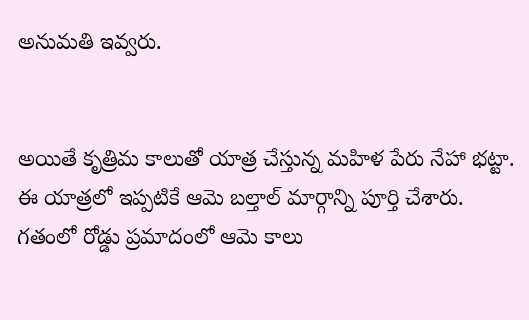అనుమతి ఇవ్వరు.


అయితే కృత్రిమ కాలుతో యాత్ర చేస్తున్న మహిళ పేరు నేహా భట్టా. ఈ యాత్రలో ఇప్పటికే ఆమె బల్తాల్ మార్గాన్ని పూర్తి చేశారు. గతంలో రోడ్డు ప్రమాదంలో ఆమె కాలు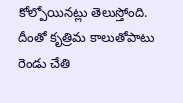కోల్పోయినట్లు తెలుస్తోంది. దీంతో కృత్రిమ కాలుతోపాటు రెండు చేతి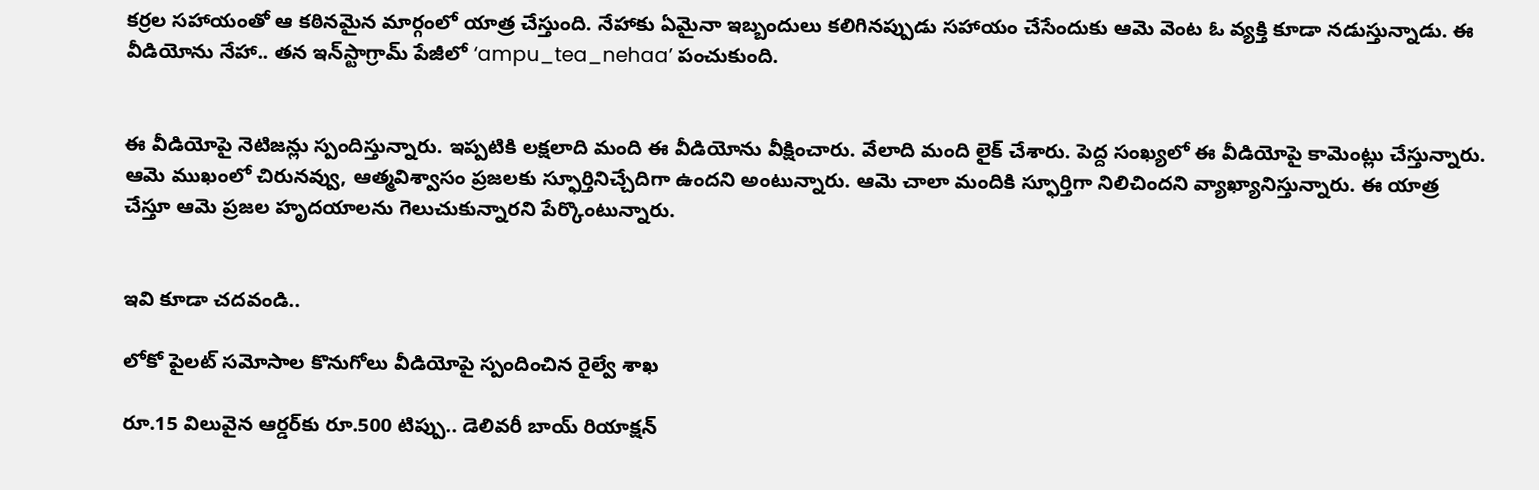కర్రల సహాయంతో ఆ కఠినమైన మార్గంలో యాత్ర చేస్తుంది. నేహాకు ఏమైనా ఇబ్బందులు కలిగినప్పుడు సహాయం చేసేందుకు ఆమె వెంట ఓ వ్యక్తి కూడా నడుస్తున్నాడు. ఈ వీడియోను నేహా.. తన ఇన్‌స్టాగ్రామ్‌ పేజీలో ‘ampu_tea_nehaa’ పంచుకుంది.


ఈ వీడియోపై నెటిజన్లు స్పందిస్తున్నారు. ఇప్పటికి లక్షలాది మంది ఈ వీడియోను వీక్షించారు. వేలాది మంది లైక్ చేశారు. పెద్ద సంఖ్యలో ఈ వీడియోపై కామెంట్లు చేస్తున్నారు. ఆమె ముఖంలో చిరునవ్వు, ఆత్మవిశ్వాసం ప్రజలకు స్ఫూర్తినిచ్చేదిగా ఉందని అంటున్నారు. ఆమె చాలా మందికి స్ఫూర్తిగా నిలిచిందని వ్యాఖ్యానిస్తున్నారు. ఈ యాత్ర చేస్తూ ఆమె ప్రజల హృదయాలను గెలుచుకున్నారని పేర్కొంటున్నారు.


ఇవి కూడా చదవండి..

లోకో పైలట్ సమోసాల కొనుగోలు వీడియోపై స్పందించిన రైల్వే శాఖ

రూ.15 విలువైన ఆర్డర్‌కు రూ.500 టిప్పు.. డెలివరీ బాయ్ రియాక్షన్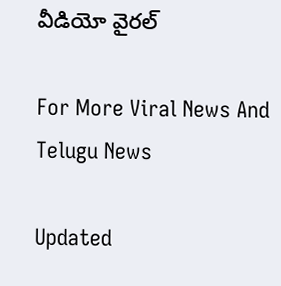వీడియో వైరల్

For More Viral News And Telugu News

Updated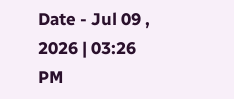Date - Jul 09 , 2026 | 03:26 PM